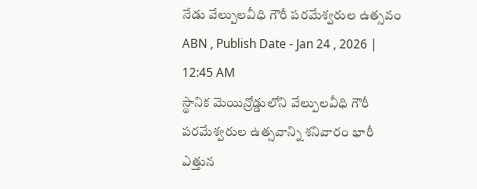నేడు వేల్పులవీధి గౌరీ పరమేశ్వరుల ఉత్సవం
ABN , Publish Date - Jan 24 , 2026 | 12:45 AM
స్థానిక మెయిన్రోడ్డులోని వేల్పులవీధి గౌరీ పరమేశ్వరుల ఉత్సవాన్ని శనివారం భారీ ఎత్తున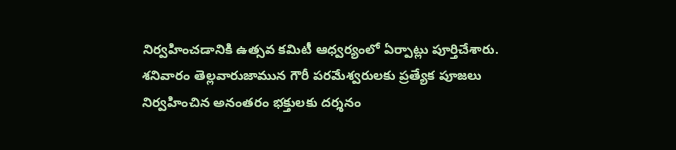నిర్వహించడానికి ఉత్సవ కమిటీ ఆధ్వర్యంలో ఏర్పాట్లు పూర్తిచేశారు. శనివారం తెల్లవారుజామున గౌరీ పరమేశ్వరులకు ప్రత్యేక పూజలు నిర్వహించిన అనంతరం భక్తులకు దర్శనం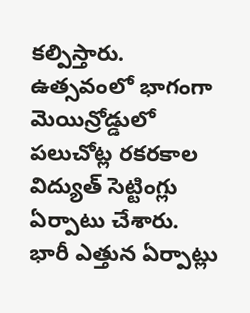కల్పిస్తారు. ఉత్సవంలో భాగంగా మెయిన్రోడ్డులో పలుచోట్ల రకరకాల విద్యుత్ సెట్టింగ్లు ఏర్పాటు చేశారు.
భారీ ఎత్తున ఏర్పాట్లు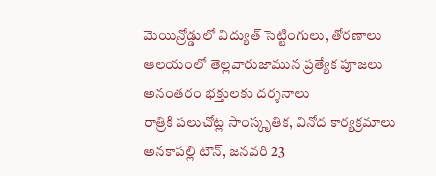మెయిన్రోడ్డులో విద్యుత్ సెట్టింగులు, తోరణాలు
ఆలయంలో తెల్లవారుజామున ప్రత్యేక పూజలు
అనంతరం భక్తులకు దర్శనాలు
రాత్రికి పలుచోట్ల సాంస్కృతిక, వినోద కార్యక్రమాలు
అనకాపల్లి టౌన్, జనవరి 23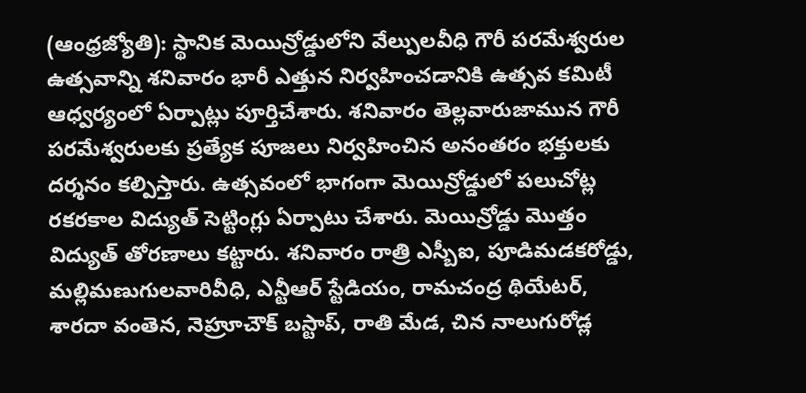(ఆంధ్రజ్యోతి): స్థానిక మెయిన్రోడ్డులోని వేల్పులవీధి గౌరీ పరమేశ్వరుల ఉత్సవాన్ని శనివారం భారీ ఎత్తున నిర్వహించడానికి ఉత్సవ కమిటీ ఆధ్వర్యంలో ఏర్పాట్లు పూర్తిచేశారు. శనివారం తెల్లవారుజామున గౌరీ పరమేశ్వరులకు ప్రత్యేక పూజలు నిర్వహించిన అనంతరం భక్తులకు దర్శనం కల్పిస్తారు. ఉత్సవంలో భాగంగా మెయిన్రోడ్డులో పలుచోట్ల రకరకాల విద్యుత్ సెట్టింగ్లు ఏర్పాటు చేశారు. మెయిన్రోడ్డు మొత్తం విద్యుత్ తోరణాలు కట్టారు. శనివారం రాత్రి ఎస్బీఐ, పూడిమడకరోడ్డు, మల్లిమణుగులవారివీధి, ఎన్టీఆర్ స్టేడియం, రామచంద్ర థియేటర్, శారదా వంతెన, నెహ్రూచౌక్ బస్టాప్, రాతి మేడ, చిన నాలుగురోడ్ల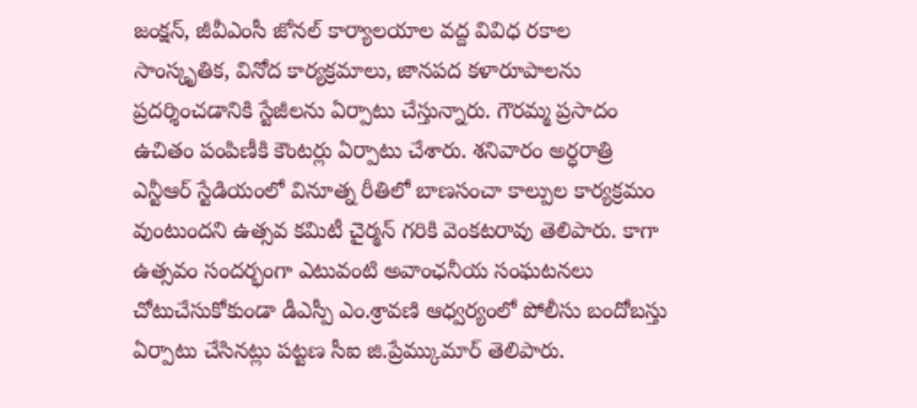జంక్షన్, జీవీఎంసీ జోనల్ కార్యాలయాల వద్ద వివిధ రకాల సాంస్కృతిక, వినోద కార్యక్రమాలు, జానపద కళారూపాలను ప్రదర్శించడానికి స్టేజీలను ఏర్పాటు చేస్తున్నారు. గౌరమ్మ ప్రసాదం ఉచితం పంపిణీకి కౌంటర్లు ఏర్పాటు చేశారు. శనివారం అర్ధరాత్రి ఎన్టీఆర్ స్టేడియంలో వినూత్న రీతిలో బాణసంచా కాల్పుల కార్యక్రమం వుంటుందని ఉత్సవ కమిటీ చైర్మన్ గరికి వెంకటరావు తెలిపారు. కాగా ఉత్సవం సందర్భంగా ఎటువంటి అవాంఛనీయ సంఘటనలు చోటుచేసుకోకుండా డీఎస్పీ ఎం.శ్రావణి ఆధ్వర్యంలో పోలీసు బందోబస్తు ఏర్పాటు చేసినట్లు పట్టణ సీఐ జి.ప్రేమ్కుమార్ తెలిపారు.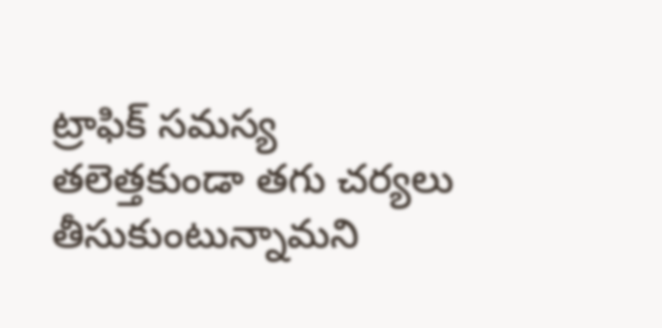ట్రాఫిక్ సమస్య తలెత్తకుండా తగు చర్యలు తీసుకుంటున్నామని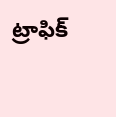ట్రాఫిక్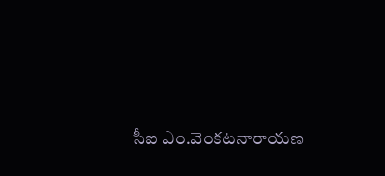సీఐ ఎం.వెంకటనారాయణ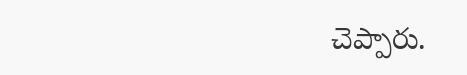చెప్పారు.